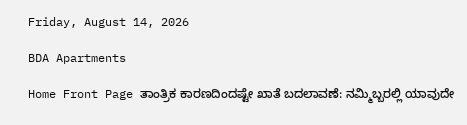Friday, August 14, 2026

BDA Apartments

Home Front Page ತಾಂತ್ರಿಕ ಕಾರಣದಿಂದಷ್ಟೇ ಖಾತೆ ಬದಲಾವಣೆ: ನಮ್ಮಿಬ್ಬರಲ್ಲಿ ಯಾವುದೇ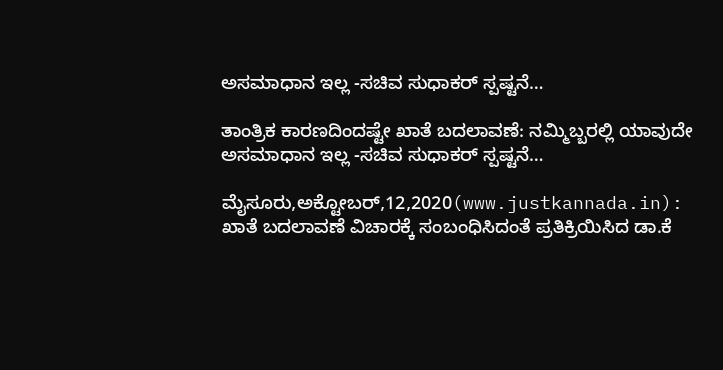ಅಸಮಾಧಾನ ಇಲ್ಲ -ಸಚಿವ ಸುಧಾಕರ್ ಸ್ಪಷ್ಟನೆ…

ತಾಂತ್ರಿಕ ಕಾರಣದಿಂದಷ್ಟೇ ಖಾತೆ ಬದಲಾವಣೆ: ನಮ್ಮಿಬ್ಬರಲ್ಲಿ ಯಾವುದೇ ಅಸಮಾಧಾನ ಇಲ್ಲ -ಸಚಿವ ಸುಧಾಕರ್ ಸ್ಪಷ್ಟನೆ…

ಮೈಸೂರು,ಅಕ್ಟೋಬರ್,12,2020(www.justkannada.in): ಖಾತೆ ಬದಲಾವಣೆ ವಿಚಾರಕ್ಕೆ ಸಂಬಂಧಿಸಿದಂತೆ ಪ್ರತಿಕ್ರಿಯಿಸಿದ ಡಾ.ಕೆ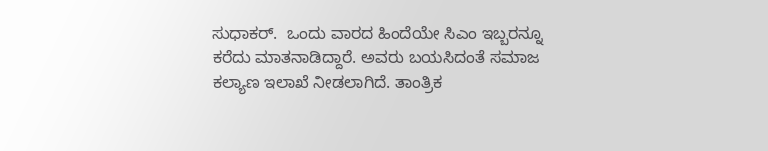ಸುಧಾಕರ್.  ಒಂದು ವಾರದ ಹಿಂದೆಯೇ ಸಿಎಂ ಇಬ್ಬರನ್ನೂ ಕರೆದು ಮಾತನಾಡಿದ್ದಾರೆ. ಅವರು ಬಯಸಿದಂತೆ ಸಮಾಜ ಕಲ್ಯಾಣ ಇಲಾಖೆ ನೀಡಲಾಗಿದೆ. ತಾಂತ್ರಿಕ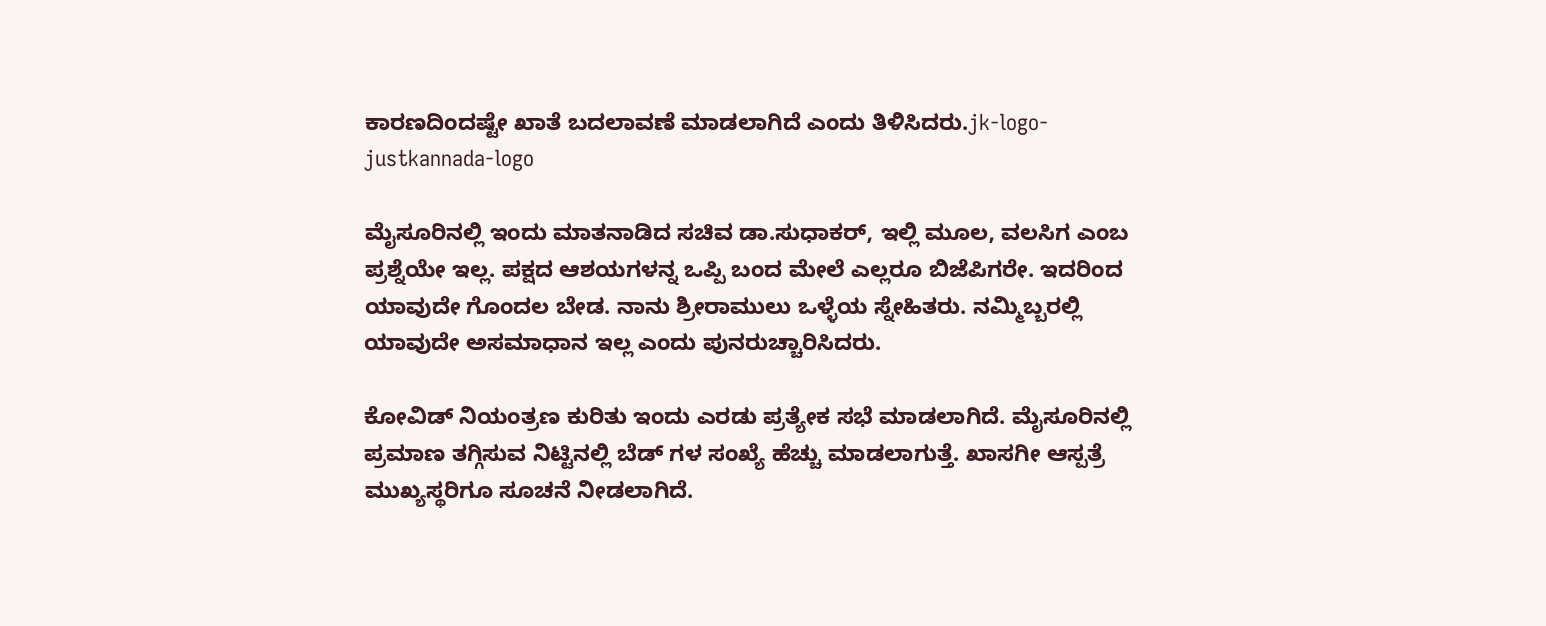ಕಾರಣದಿಂದಷ್ಟೇ ಖಾತೆ ಬದಲಾವಣೆ ಮಾಡಲಾಗಿದೆ ಎಂದು ತಿಳಿಸಿದರು.jk-logo-justkannada-logo

ಮೈಸೂರಿನಲ್ಲಿ ಇಂದು ಮಾತನಾಡಿದ ಸಚಿವ ಡಾ.ಸುಧಾಕರ್, ಇಲ್ಲಿ ಮೂಲ, ವಲಸಿಗ ಎಂಬ ಪ್ರಶ್ನೆಯೇ ಇಲ್ಲ. ಪಕ್ಷದ ಆಶಯಗಳನ್ನ ಒಪ್ಪಿ ಬಂದ ಮೇಲೆ ಎಲ್ಲರೂ ಬಿಜೆಪಿಗರೇ. ಇದರಿಂದ ಯಾವುದೇ ಗೊಂದಲ ಬೇಡ. ನಾನು ಶ್ರೀರಾಮುಲು ಒಳ್ಳೆಯ ಸ್ನೇಹಿತರು. ನಮ್ಮಿಬ್ಬರಲ್ಲಿ ಯಾವುದೇ ಅಸಮಾಧಾನ ಇಲ್ಲ ಎಂದು ಪುನರುಚ್ಚಾರಿಸಿದರು.

ಕೋವಿಡ್ ನಿಯಂತ್ರಣ ಕುರಿತು ಇಂದು ಎರಡು ಪ್ರತ್ಯೇಕ ಸಭೆ ಮಾಡಲಾಗಿದೆ. ಮೈಸೂರಿನಲ್ಲಿ ಪ್ರಮಾಣ ತಗ್ಗಿಸುವ ನಿಟ್ಟಿನಲ್ಲಿ ಬೆಡ್ ಗಳ ಸಂಖ್ಯೆ ಹೆಚ್ಚು ಮಾಡಲಾಗುತ್ತೆ. ಖಾಸಗೀ ಆಸ್ಪತ್ರೆ ಮುಖ್ಯಸ್ಥರಿಗೂ ಸೂಚನೆ ನೀಡಲಾಗಿದೆ.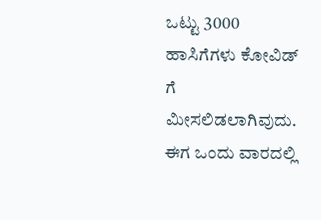ಒಟ್ಟು 3000 ಹಾಸಿಗೆಗಳು ಕೋವಿಡ್ ಗೆ ಮೀಸಲಿಡಲಾಗಿವುದು. ಈಗ ಒಂದು ವಾರದಲ್ಲಿ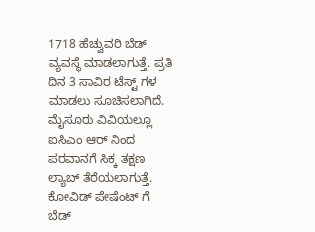1718 ಹೆಚ್ವುವರಿ ಬೆಡ್ ವ್ಯವಸ್ಥೆ ಮಾಡಲಾಗುತ್ತೆ. ಪ್ರತಿ ದಿನ 3 ಸಾವಿರ ಟೆಸ್ಟ್ ಗಳ ಮಾಡಲು ಸೂಚಿಸಲಾಗಿದೆ. ಮೈಸೂರು ವಿವಿಯಲ್ಲೂ ಐಸಿಎಂ ಆರ್ ನಿಂದ ಪರವಾನಗೆ ಸಿಕ್ಕ ತಕ್ಷಣ ಲ್ಯಾಬ್ ತೆರೆಯಲಾಗುತ್ತೆ. ಕೋವಿಡ್ ಪೇಷೆಂಟ್ ಗೆ ಬೆಡ್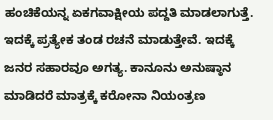ಹಂಚಿಕೆಯನ್ನ ಏಕಗವಾಕ್ಷೀಯ ಪದ್ದತಿ ಮಾಡಲಾಗುತ್ತೆ. ಇದಕ್ಕೆ ಪ್ರತ್ಯೇಕ ತಂಡ ರಚನೆ ಮಾಡುತ್ತೇವೆ. ಇದಕ್ಕೆ ಜನರ ಸಹಾರವೂ ಅಗತ್ಯ. ಕಾನೂನು ಅನುಷ್ಠಾನ ಮಾಡಿದರೆ ಮಾತ್ರಕ್ಕೆ ಕರೋನಾ ನಿಯಂತ್ರಣ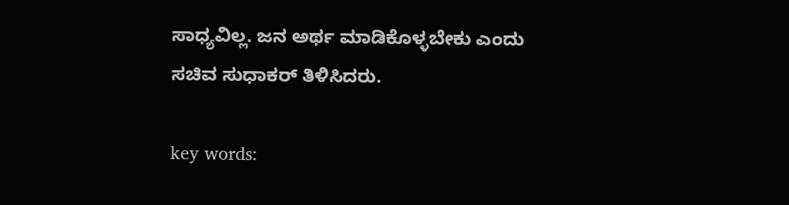ಸಾಧ್ಯವಿಲ್ಲ. ಜನ ಅರ್ಥ ಮಾಡಿಕೊಳ್ಳಬೇಕು ಎಂದು ಸಚಿವ ಸುಧಾಕರ್ ತಿಳಿಸಿದರು.

key words: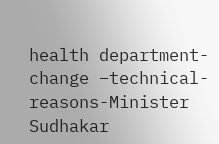health department- change –technical- reasons-Minister Sudhakar